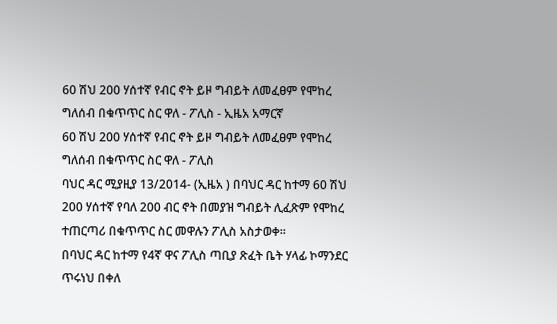60 ሽህ 200 ሃሰተኛ የብር ኖት ይዞ ግብይት ለመፈፀም የሞከረ ግለሰብ በቁጥጥር ስር ዋለ - ፖሊስ - ኢዜአ አማርኛ
60 ሽህ 200 ሃሰተኛ የብር ኖት ይዞ ግብይት ለመፈፀም የሞከረ ግለሰብ በቁጥጥር ስር ዋለ - ፖሊስ
ባህር ዳር ሚያዚያ 13/2014- (ኢዜአ ) በባህር ዳር ከተማ 60 ሽህ 200 ሃሰተኛ የባለ 200 ብር ኖት በመያዝ ግብይት ሊፈጽም የሞከረ ተጠርጣሪ በቁጥጥር ስር መዋሉን ፖሊስ አስታወቀ።
በባህር ዳር ከተማ የ4ኛ ዋና ፖሊስ ጣቢያ ጽፈት ቤት ሃላፊ ኮማንደር ጥሩነህ በቀለ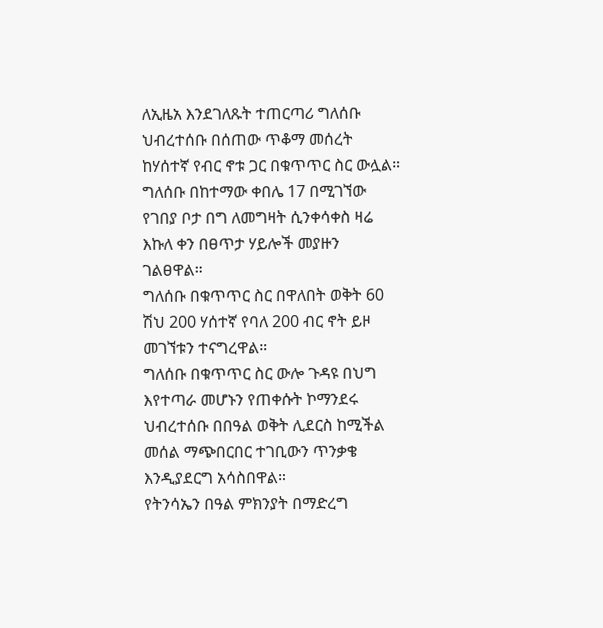ለኢዜአ እንደገለጹት ተጠርጣሪ ግለሰቡ ህብረተሰቡ በሰጠው ጥቆማ መሰረት ከሃሰተኛ የብር ኖቱ ጋር በቁጥጥር ስር ውሏል።
ግለሰቡ በከተማው ቀበሌ 17 በሚገኘው የገበያ ቦታ በግ ለመግዛት ሲንቀሳቀስ ዛሬ እኩለ ቀን በፀጥታ ሃይሎች መያዙን ገልፀዋል።
ግለሰቡ በቁጥጥር ስር በዋለበት ወቅት 60 ሽህ 200 ሃሰተኛ የባለ 200 ብር ኖት ይዞ መገኘቱን ተናግረዋል።
ግለሰቡ በቁጥጥር ስር ውሎ ጉዳዩ በህግ እየተጣራ መሆኑን የጠቀሱት ኮማንደሩ ህብረተሰቡ በበዓል ወቅት ሊደርስ ከሚችል መሰል ማጭበርበር ተገቢውን ጥንቃቄ እንዲያደርግ አሳስበዋል።
የትንሳኤን በዓል ምክንያት በማድረግ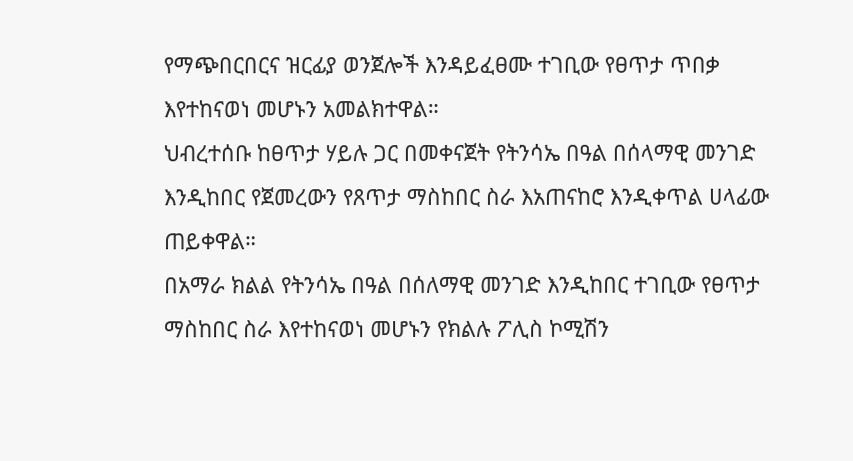የማጭበርበርና ዝርፊያ ወንጀሎች እንዳይፈፀሙ ተገቢው የፀጥታ ጥበቃ እየተከናወነ መሆኑን አመልክተዋል።
ህብረተሰቡ ከፀጥታ ሃይሉ ጋር በመቀናጀት የትንሳኤ በዓል በሰላማዊ መንገድ እንዲከበር የጀመረውን የጸጥታ ማስከበር ስራ እአጠናከሮ እንዲቀጥል ሀላፊው ጠይቀዋል።
በአማራ ክልል የትንሳኤ በዓል በሰለማዊ መንገድ እንዲከበር ተገቢው የፀጥታ ማስከበር ስራ እየተከናወነ መሆኑን የክልሉ ፖሊስ ኮሚሽን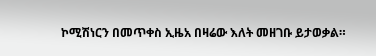ኮሚሽነርን በመጥቀስ ኢዜአ በዛሬው እለት መዘገቡ ይታወቃል።